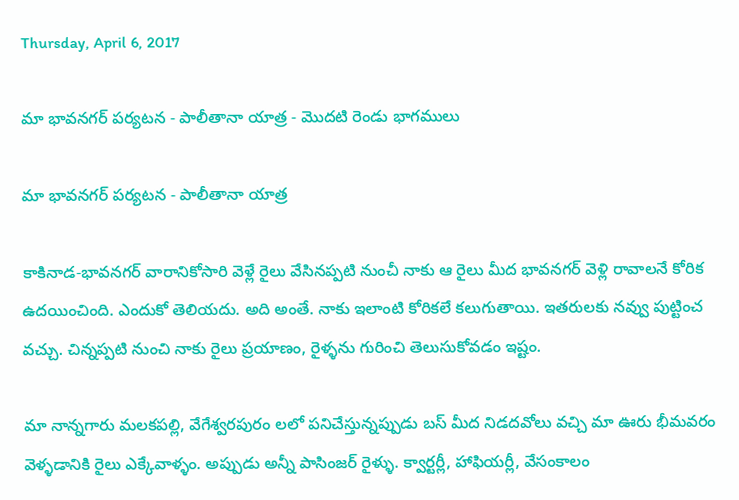Thursday, April 6, 2017

మా భావనగర్ పర్యటన - పాలీతానా యాత్ర - మొదటి రెండు భాగములు

మా భావనగర్ పర్యటన - పాలీతానా యాత్ర

కాకినాడ-భావనగర్ వారానికోసారి వెళ్లే రైలు వేసినప్పటి నుంచీ నాకు ఆ రైలు మీద భావనగర్ వెళ్లి రావాలనే కోరిక ఉదయించింది. ఎందుకో తెలియదు. అది అంతే. నాకు ఇలాంటి కోరికలే కలుగుతాయి. ఇతరులకు నవ్వు పుట్టించ
వచ్చు. చిన్నప్పటి నుంచి నాకు రైలు ప్రయాణం, రైళ్ళను గురించి తెలుసుకోవడం ఇష్టం.

మా నాన్నగారు మలకపల్లి, వేగేశ్వరపురం లలో పనిచేస్తున్నప్పుడు బస్ మీద నిడదవోలు వచ్చి మా ఊరు భీమవరం వెళ్ళడానికి రైలు ఎక్కేవాళ్ళం. అప్పుడు అన్నీ పాసింజర్ రైళ్ళు. క్వార్టర్లీ, హాఫియర్లీ, వేసంకాలం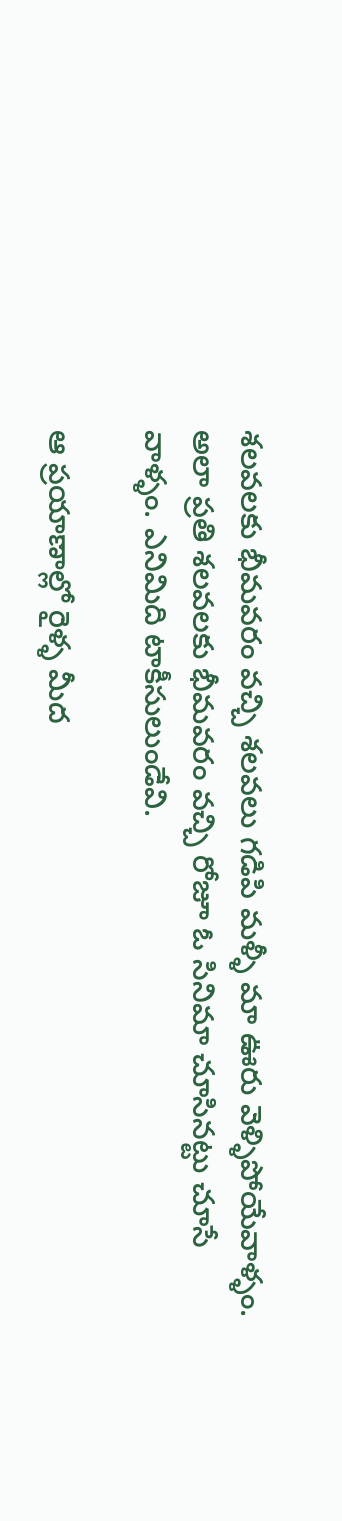శలవలకు భీమవరం వచ్చి శలవలు గడిపి మళ్ళీ మా ఊరు వెళ్ళిపోయేవాళ్ళం. అలా ప్రతి శలవలకు భీమవరం వచ్చి రోజూ ఓ సినిమా చూసినట్టు చూసే వాళ్ళం. ఎనిమిది టాకీసులుండేవి.

ఆ ప్రయాణాల్లో రైళ్ళ మీద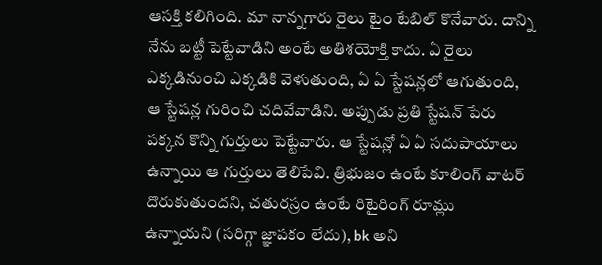ఆసక్తి కలిగింది. మా నాన్నగారు రైలు టైం టేబిల్ కొనేవారు. దాన్ని నేను బట్టీ పెట్టేవాడిని అంటే అతిశయోక్తి కాదు. ఏ రైలు ఎక్కడినుంచి ఎక్కడికి వెళుతుంది, ఏ ఏ స్టేషన్లలో ఆగుతుంది, ఆ స్టేషన్ల గురించి చదివేవాడిని. అప్పుడు ప్రతి స్టేషన్ పేరు పక్కన కొన్ని గుర్తులు పెట్టేవారు. ఆ స్టేషన్లో ఏ ఏ సదుపాయాలు ఉన్నాయి ఆ గుర్తులు తెలిపేవి. త్రిభుజం ఉంటే కూలింగ్ వాటర్ దొరుకుతుందని, చతురస్రం ఉంటే రిటైరింగ్ రూమ్లు
ఉన్నాయని (సరిగ్గా జ్ఞాపకం లేదు), bk అని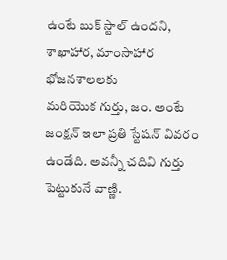ఉంటే బుక్ స్టాల్ ఉందని, శాఖాహార, మాంసాహార భోజనశాలలకు
మరియొక గుర్తు, జం. అంటే జంక్షన్ ఇలా ప్రతి స్టేషన్ వివరం ఉండేది. అవన్నీ చదివి గుర్తు పెట్టుకునే వాణ్ణి.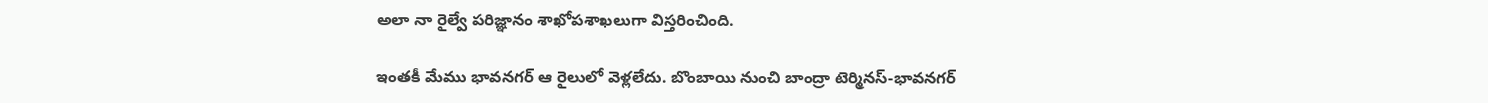అలా నా రైల్వే పరిజ్ఞానం శాఖోపశాఖలుగా విస్తరించింది.

ఇంతకీ మేము భావనగర్ ఆ రైలులో వెళ్లలేదు. బొంబాయి నుంచి బాంద్రా టెర్మినస్-భావనగర్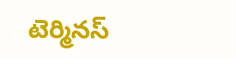టెర్మినస్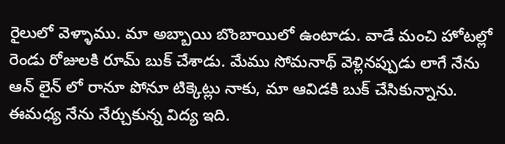రైలులో వెళ్ళాము. మా అబ్బాయి బొంబాయిలో ఉంటాడు. వాడే మంచి హోటల్లో రెండు రోజులకి రూమ్ బుక్ చేశాడు. మేము సోమనాథ్ వెళ్లినప్పుడు లాగే నేను ఆన్ లైన్ లో రానూ పోనూ టిక్కెట్లు నాకు, మా ఆవిడకి బుక్ చేసికున్నాను. ఈమధ్య నేను నేర్చుకున్న విద్య ఇది.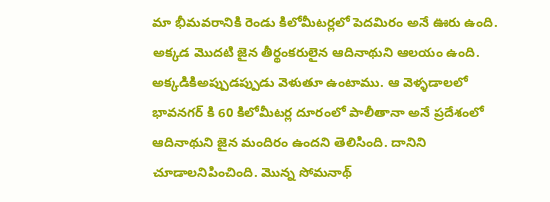మా భీమవరానికి రెండు కిలోమీటర్లలో పెదమిరం అనే ఊరు ఉంది. అక్కడ మొదటి జైన తీర్థంకరులైన ఆదినాథుని ఆలయం ఉంది. అక్కడికిఅప్పుడప్పుడు వెళుతూ ఉంటాము. ఆ వెళ్ళడాలలో భావనగర్ కి 60 కిలోమీటర్ల దూరంలో పాలీతానా అనే ప్రదేశంలో ఆదినాథుని జైన మందిరం ఉందని తెలిసింది. దానిని చూడాలనిపించింది. మొన్న సోమనాథ్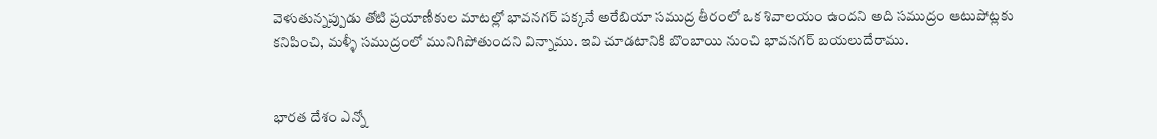వెళుతున్నప్పుడు తోటి ప్రయాణీకుల మాటల్లో భావనగర్ పక్కనే అరేబియా సముద్ర తీరంలో ఒక శివాలయం ఉందని అది సముద్రం ఆటుపోట్లకు కనిపించి, మళ్ళీ సముద్రంలో మునిగిపోతుందని విన్నాము. ఇవి చూడటానికి బొంబాయి నుంచి భావనగర్ బయలుదేరాము.


భారత దేశం ఎన్నో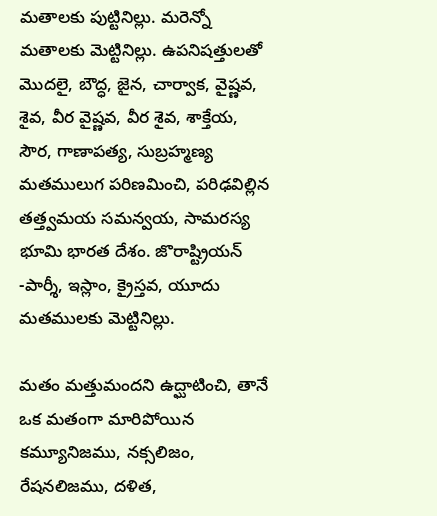మతాలకు పుట్టినిల్లు. మరెన్నో మతాలకు మెట్టినిల్లు. ఉపనిషత్తులతో మొదలై, బౌద్ధ, జైన, చార్వాక, వైష్ణవ, శైవ, వీర వైష్ణవ, వీర శైవ, శాక్తేయ, సౌర, గాణాపత్య, సుబ్రహ్మణ్య మతములుగ పరిణమించి, పరిఢవిల్లిన తత్త్వమయ సమన్వయ, సామరస్య భూమి భారత దేశం. జొరాష్ట్రియన్ -పార్శీ, ఇస్లాం, క్రైస్తవ, యూదు మతములకు మెట్టినిల్లు.

మతం మత్తుమందని ఉద్ఘాటించి, తానే ఒక మతంగా మారిపోయిన కమ్యూనిజము, నక్సలిజం, రేషనలిజము, దళిత,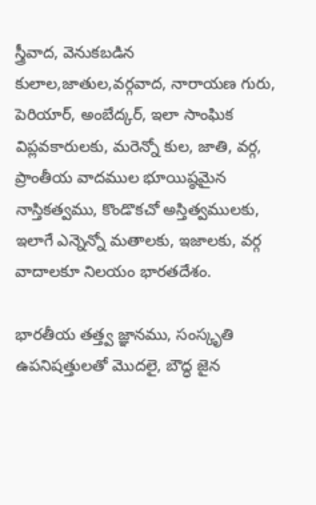స్త్రీవాద, వెనుకబడిన కులాల,జాతుల,వర్గవాద, నారాయణ గురు, పెరియార్, అంబేద్కర్, ఇలా సాంఘిక విప్లవకారులకు, మరెన్నో కుల, జాతి, వర్గ, ప్రాంతీయ వాదముల భూయిష్ఠమైన నాస్తికత్వము, కొండొకచో అస్తిత్వములకు, ఇలాగే ఎన్నెన్నో మతాలకు, ఇజాలకు, వర్గ వాదాలకూ నిలయం భారతదేశం.

భారతీయ తత్త్వ జ్ఞానము, సంస్కృతి ఉపనిషత్తులతో మొదలై, బౌద్ధ జైన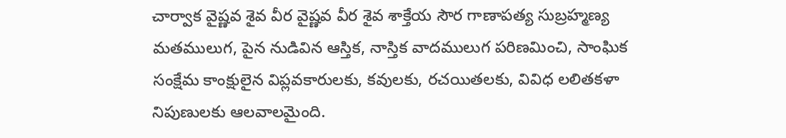చార్వాక వైష్ణవ శైవ వీర వైష్ణవ వీర శైవ శాక్తేయ సౌర గాణాపత్య సుబ్రహ్మణ్య మతములుగ, పైన నుడివిన ఆస్తిక, నాస్తిక వాదములుగ పరిణమించి, సాంఘిక సంక్షేమ కాంక్షులైన విప్లవకారులకు, కవులకు, రచయితలకు, వివిధ లలితకళా నిపుణులకు ఆలవాలమైంది.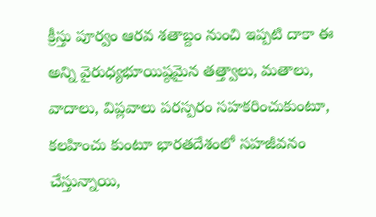క్రీస్తు పూర్వం ఆరవ శతాబ్దం నుంచి ఇప్పటి దాకా ఈ అన్ని వైరుధ్యభూయిష్ఠమైన తత్త్వాలు, మతాలు, వాదాలు, విప్లవాలు పరస్పరం సహకరించుకుంటూ, కలహించు కుంటూ భారతదేశంలో సహజీవనం చేస్తున్నాయి,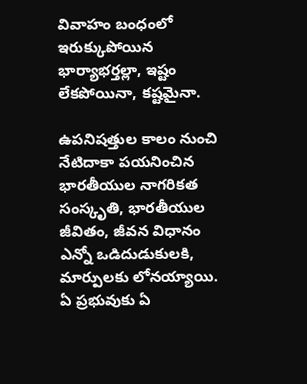వివాహం బంధంలో ఇరుక్కుపోయిన భార్యాభర్తల్లా, ఇష్టం లేకపోయినా, కష్టమైనా.

ఉపనిషత్తుల కాలం నుంచి నేటిదాకా పయనించిన భారతీయుల నాగరికత సంస్కృతి, భారతీయుల జీవితం, జీవన విధానం ఎన్నో ఒడిదుడుకులకి, మార్పులకు లోనయ్యాయి. ఏ ప్రభువుకు ఏ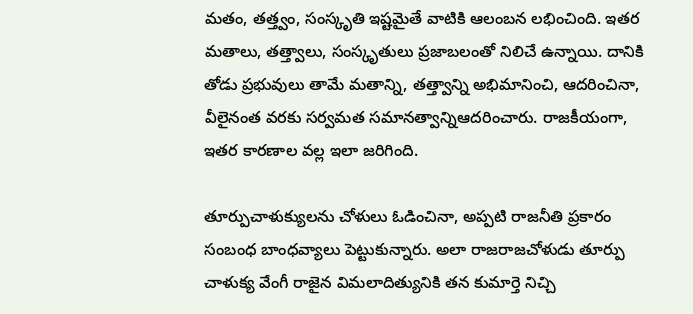మతం, తత్త్వం, సంస్కృతి ఇష్టమైతే వాటికి ఆలంబన లభించింది. ఇతర మతాలు, తత్త్వాలు, సంస్కృతులు ప్రజాబలంతో నిలిచే ఉన్నాయి. దానికి తోడు ప్రభువులు తామే మతాన్ని, తత్త్వాన్ని అభిమానించి, ఆదరించినా, వీలైనంత వరకు సర్వమత సమానత్వాన్నిఆదరించారు. రాజకీయంగా, ఇతర కారణాల వల్ల ఇలా జరిగింది.

తూర్పుచాళుక్యులను చోళులు ఓడించినా, అప్పటి రాజనీతి ప్రకారం సంబంధ బాంధవ్యాలు పెట్టుకున్నారు. అలా రాజరాజచోళుడు తూర్పు చాళుక్య వేంగీ రాజైన విమలాదిత్యునికి తన కుమార్తె నిచ్చి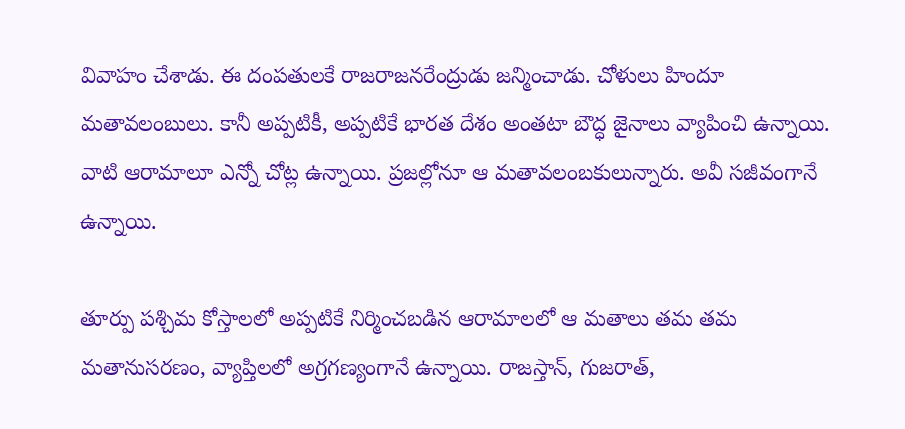వివాహం చేశాడు. ఈ దంపతులకే రాజరాజనరేంద్రుడు జన్మించాడు. చోళులు హిందూ మతావలంబులు. కానీ అప్పటికీ, అప్పటికే భారత దేశం అంతటా బౌద్ధ జైనాలు వ్యాపించి ఉన్నాయి. వాటి ఆరామాలూ ఎన్నో చోట్ల ఉన్నాయి. ప్రజల్లోనూ ఆ మతావలంబకులున్నారు. అవీ సజీవంగానే ఉన్నాయి.

తూర్పు పశ్చిమ కోస్తాలలో అప్పటికే నిర్మించబడిన ఆరామాలలో ఆ మతాలు తమ తమ మతానుసరణం, వ్యాప్తిలలో అగ్రగణ్యంగానే ఉన్నాయి. రాజస్తాన్, గుజరాత్,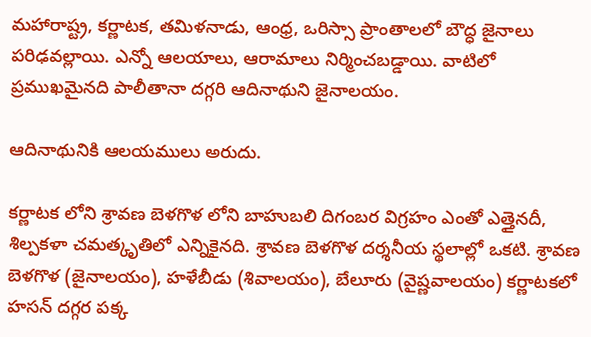మహారాష్ట్ర, కర్ణాటక, తమిళనాడు, ఆంధ్ర, ఒరిస్సా ప్రాంతాలలో బౌద్ధ జైనాలు పరిఢవల్లాయి. ఎన్నో ఆలయాలు, ఆరామాలు నిర్మించబడ్డాయి. వాటిలో ప్రముఖమైనది పాలీతానా దగ్గరి ఆదినాథుని జైనాలయం.

ఆదినాథునికి ఆలయములు అరుదు.

కర్ణాటక లోని శ్రావణ బెళగొళ లోని బాహుబలి దిగంబర విగ్రహం ఎంతో ఎత్తైనదీ, శిల్పకళా చమత్కృతిలో ఎన్నికైనది. శ్రావణ బెళగొళ దర్శనీయ స్థలాల్లో ఒకటి. శ్రావణ బెళగొళ (జైనాలయం), హళేబీడు (శివాలయం), బేలూరు (వైష్ణవాలయం) కర్ణాటకలో హసన్ దగ్గర పక్క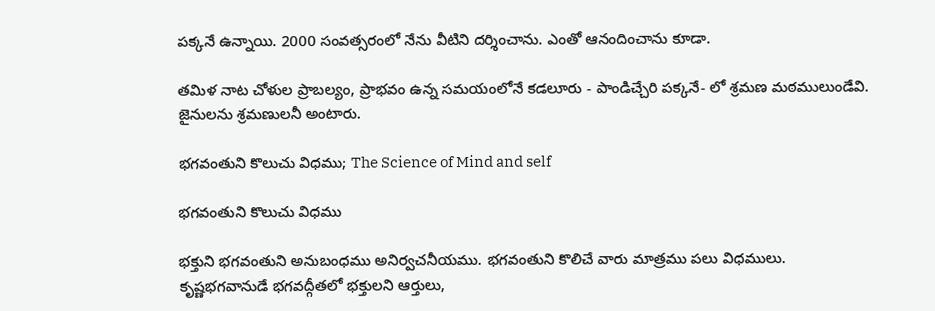పక్కనే ఉన్నాయి. 2000 సంవత్సరంలో నేను వీటిని దర్శించాను. ఎంతో ఆనందించాను కూడా.

తమిళ నాట చోళుల ప్రాబల్యం, ప్రాభవం ఉన్న సమయంలోనే కడలూరు - పాండిచ్చేరి పక్కనే- లో శ్రమణ మఠములుండేవి. జైనులను శ్రమణులనీ అంటారు.

భగవంతుని కొలుచు విధము; The Science of Mind and self

భగవంతుని కొలుచు విధము

భక్తుని భగవంతుని అనుబంధము అనిర్వచనీయము. భగవంతుని కొలిచే వారు మాత్రము పలు విధములు.
కృష్ణభగవానుడే భగవద్గీతలో భక్తులని ఆర్తులు,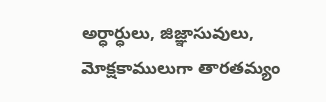అర్ధార్ధులు, జిజ్ఞాసువులు, మోక్షకాములుగా తారతమ్యం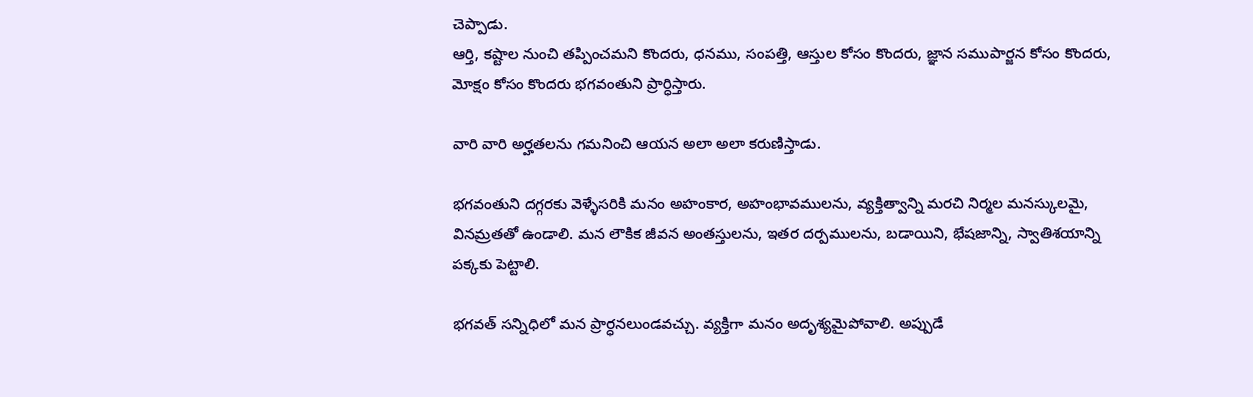చెప్పాడు.
ఆర్తి, కష్టాల నుంచి తప్పించమని కొందరు, ధనము, సంపత్తి, ఆస్తుల కోసం కొందరు, జ్ఞాన సముపార్జన కోసం కొందరు, మోక్షం కోసం కొందరు భగవంతుని ప్రార్ధిస్తారు.

వారి వారి అర్హతలను గమనించి ఆయన అలా అలా కరుణిస్తాడు.

భగవంతుని దగ్గరకు వెళ్ళేసరికి మనం అహంకార, అహంభావములను, వ్యక్తిత్వాన్ని మరచి నిర్మల మనస్కులమై, వినమ్రతతో ఉండాలి. మన లౌకిక జీవన అంతస్తులను, ఇతర దర్పములను, బడాయిని, భేషజాన్ని, స్వాతిశయాన్ని పక్కకు పెట్టాలి.

భగవత్ సన్నిధిలో మన ప్రార్ధనలుండవచ్చు. వ్యక్తిగా మనం అదృశ్యమైపోవాలి. అప్పుడే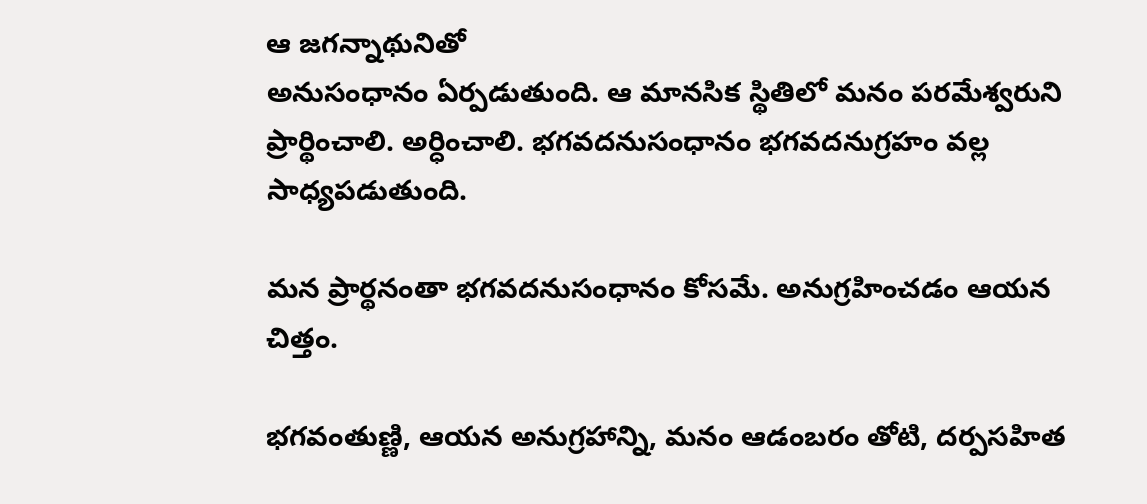ఆ జగన్నాథునితో
అనుసంధానం ఏర్పడుతుంది. ఆ మానసిక స్థితిలో మనం పరమేశ్వరుని ప్రార్థించాలి. అర్ధించాలి. భగవదనుసంధానం భగవదనుగ్రహం వల్ల సాధ్యపడుతుంది.

మన ప్రార్థనంతా భగవదనుసంధానం కోసమే. అనుగ్రహించడం ఆయన చిత్తం.

భగవంతుణ్ణి, ఆయన అనుగ్రహాన్ని, మనం ఆడంబరం తోటి, దర్పసహిత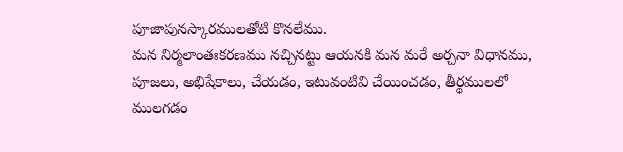పూజాపునస్కారములతోటి కొనలేము.
మన నిర్మలాంతఃకరణము నచ్చినట్టు ఆయనకి మన మరే అర్చనా విధానము, పూజలు, అభిషేకాలు, చేయడం, ఇటువంటివి చేయించడం, తీర్థములలో ములగడం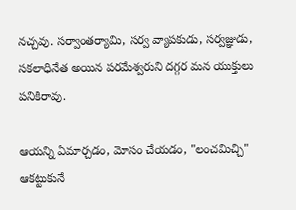నచ్చవు. సర్వాంతర్యామి, సర్వ వ్యాపకుడు, సర్వజ్ఞుడు, సకలాధినేత అయిన పరమేశ్వరుని దగ్గర మన యుక్తులు పనికిరావు.

ఆయన్ని ఏమార్చడం, మోసం చేయడం, "లంచమిచ్చి" ఆకట్టుకునే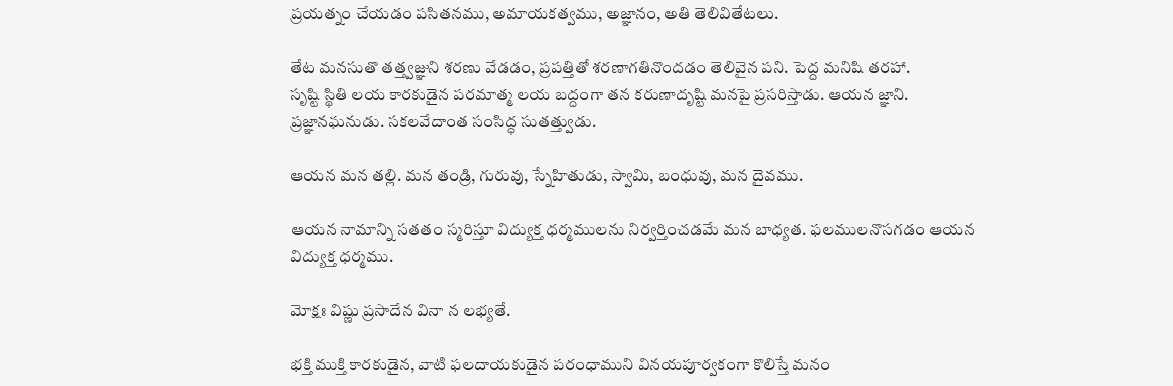ప్రయత్నం చేయడం పసితనము, అమాయకత్వము, అజ్ఞానం, అతి తెలివితేటలు.

తేట మనసుతొ తత్త్వజ్ఞుని శరణు వేడడం, ప్రపత్తితో శరణాగతినొందడం తెలివైన పని. పెద్ద మనిషి తరహా.
సృష్టి స్థితి లయ కారకుడైన పరమాత్మ లయ బద్దంగా తన కరుణాదృష్టి మనపై ప్రసరిస్తాడు. ఆయన జ్ఞాని. ప్రజ్ఞానఘనుడు. సకలవేదాంత సంసిద్ధ సుతత్త్వుడు.

ఆయన మన తల్లి. మన తండ్రి, గురువు, స్నేహితుడు, స్వామి, బంధువు, మన దైవము.

ఆయన నామాన్ని సతతం స్మరిస్తూ విద్యుక్త ధర్మములను నిర్వర్తించడమే మన బాధ్యత. ఫలములనొసగడం ఆయన విద్యుక్త ధర్మము.

మోక్షః విష్ణు ప్రసాదేన వినా న లభ్యతే.

భక్తి ముక్తి కారకుడైన, వాటి ఫలదాయకుడైన పరంధాముని వినయపూర్వకంగా కొలిస్తే మనం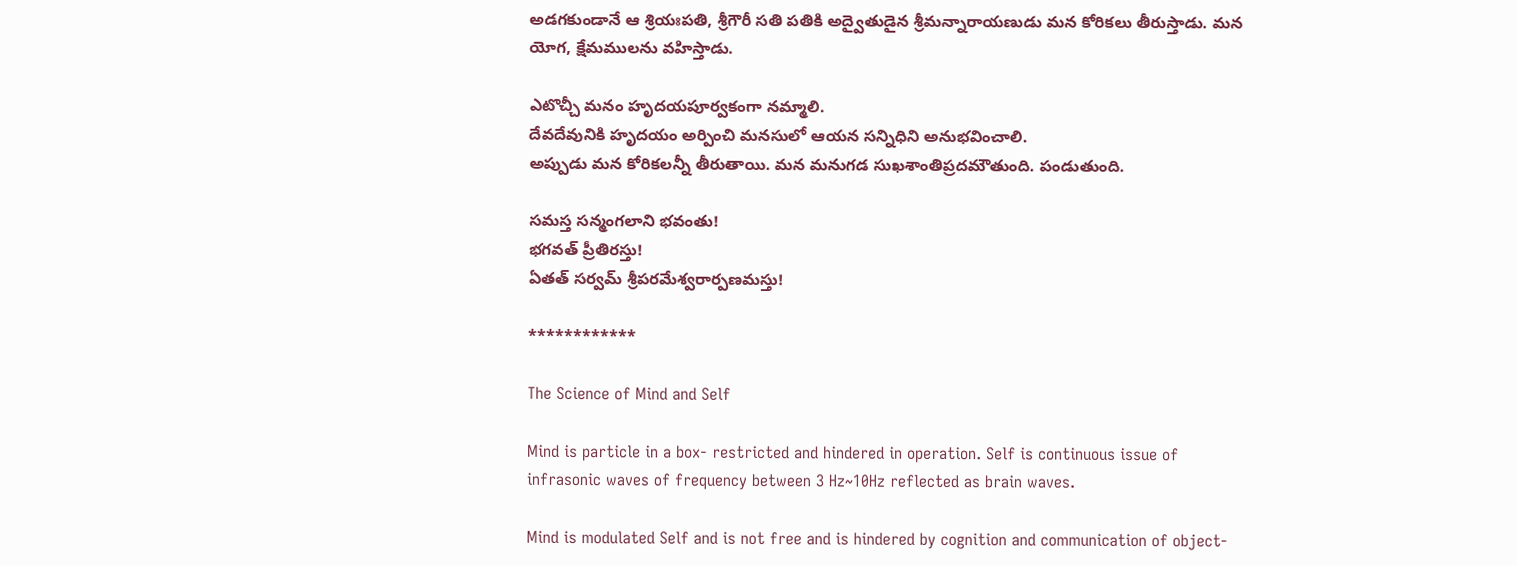అడగకుండానే ఆ శ్రియఃపతి, శ్రీగౌరీ సతి పతికి అద్వైతుడైన శ్రీమన్నారాయణుడు మన కోరికలు తీరుస్తాడు. మన యోగ, క్షేమములను వహిస్తాడు.

ఎటొచ్చీ మనం హృదయపూర్వకంగా నమ్మాలి.
దేవదేవునికి హృదయం అర్పించి మనసులో ఆయన సన్నిధిని అనుభవించాలి.
అప్పుడు మన కోరికలన్నీ తీరుతాయి. మన మనుగడ సుఖశాంతిప్రదమౌతుంది. పండుతుంది.

సమస్త సన్మంగలాని భవంతు!
భగవత్ ప్రీతిరస్తు!
ఏతత్ సర్వమ్ శ్రీపరమేశ్వరార్పణమస్తు!

************

The Science of Mind and Self

Mind is particle in a box- restricted and hindered in operation. Self is continuous issue of infrasonic waves of frequency between 3 Hz~10Hz reflected as brain waves.

Mind is modulated Self and is not free and is hindered by cognition and communication of object-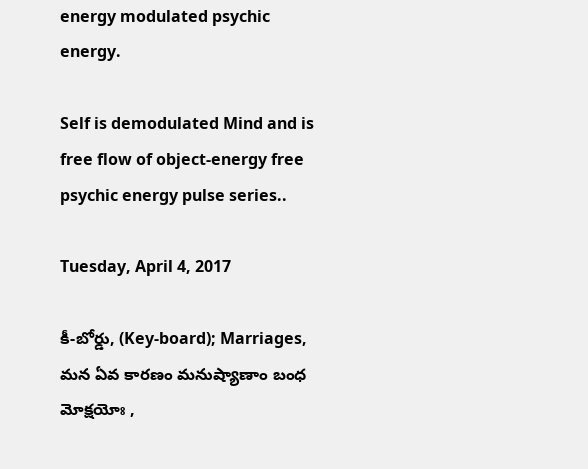energy modulated psychic energy.

Self is demodulated Mind and is free flow of object-energy free psychic energy pulse series..

Tuesday, April 4, 2017

కీ-బోర్డు, (Key-board); Marriages, మన ఏవ కారణం మనుష్యాణాం బంధ మోక్షయోః ,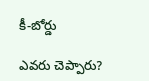కీ-బోర్డు

ఎవరు చెప్పారు?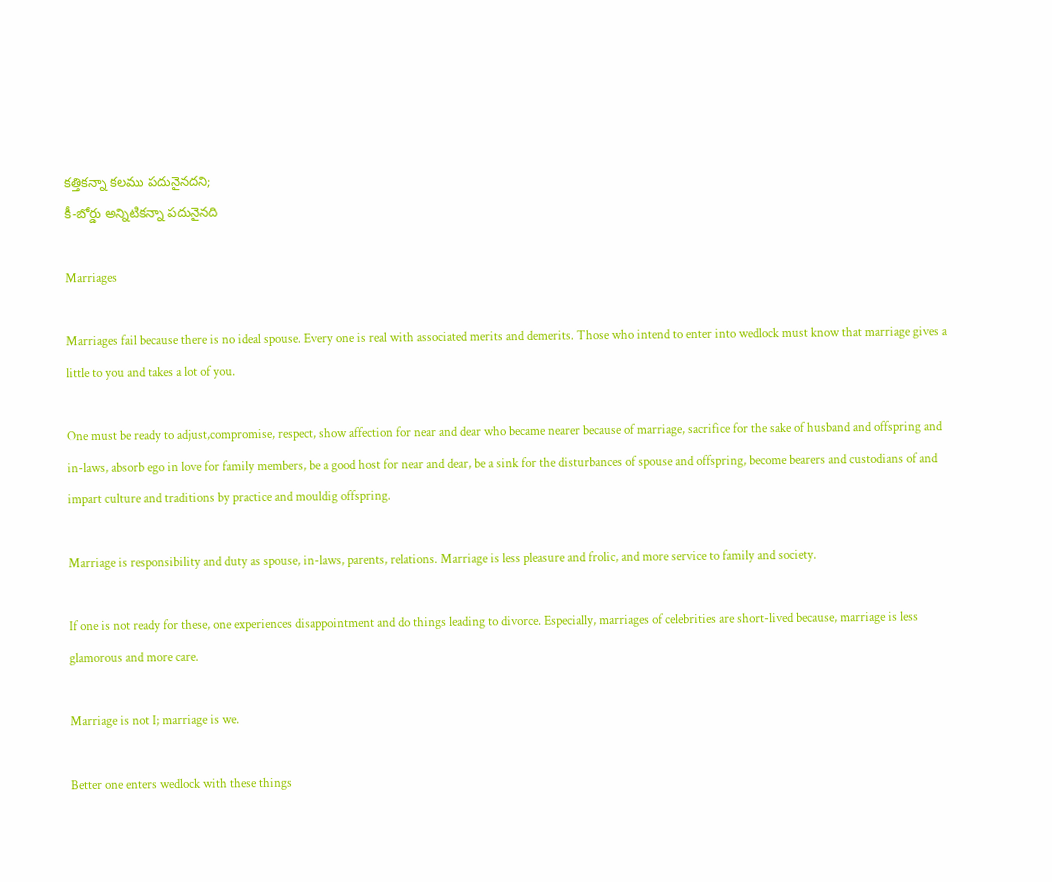కత్తికన్నా కలము పదునైనదని;
కీ-బోర్డు అన్నిటికన్నా పదునైనది

Marriages

Marriages fail because there is no ideal spouse. Every one is real with associated merits and demerits. Those who intend to enter into wedlock must know that marriage gives a little to you and takes a lot of you.

One must be ready to adjust,compromise, respect, show affection for near and dear who became nearer because of marriage, sacrifice for the sake of husband and offspring and in-laws, absorb ego in love for family members, be a good host for near and dear, be a sink for the disturbances of spouse and offspring, become bearers and custodians of and impart culture and traditions by practice and mouldig offspring.

Marriage is responsibility and duty as spouse, in-laws, parents, relations. Marriage is less pleasure and frolic, and more service to family and society.

If one is not ready for these, one experiences disappointment and do things leading to divorce. Especially, marriages of celebrities are short-lived because, marriage is less glamorous and more care.

Marriage is not I; marriage is we.

Better one enters wedlock with these things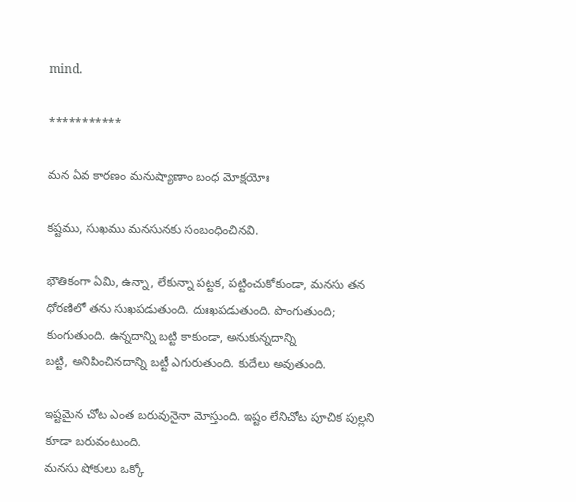mind.

***********

మన ఏవ కారణం మనుష్యాణాం బంధ మోక్షయోః

కష్టము, సుఖము మనసునకు సంబంధించినవి.

భౌతికంగా ఏమి, ఉన్నా, లేకున్నా పట్టక, పట్టించుకోకుండా, మనసు తన ధోరణిలో తను సుఖపడుతుంది. దుఃఖపడుతుంది. పొంగుతుంది; కుంగుతుంది. ఉన్నదాన్ని బట్టి కాకుండా, అనుకున్నదాన్ని
బట్టి, అనిపించినదాన్ని బట్టీ ఎగురుతుంది. కుదేలు అవుతుంది.

ఇష్టమైన చోట ఎంత బరువునైనా మోస్తుంది. ఇష్టం లేనిచోట పూచిక పుల్లని కూడా బరువంటుంది.
మనసు షోకులు ఒక్కో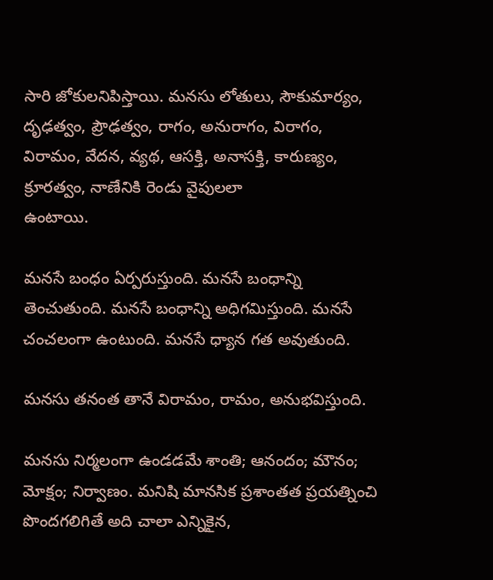సారి జోకులనిపిస్తాయి. మనసు లోతులు, సౌకుమార్యం, దృఢత్వం, ప్రౌఢత్వం, రాగం, అనురాగం, విరాగం, విరామం, వేదన, వ్యథ, ఆసక్తి, అనాసక్తి, కారుణ్యం, క్రూరత్వం, నాణేనికి రెండు వైపులలా
ఉంటాయి.

మనసే బంధం ఏర్పరుస్తుంది. మనసే బంధాన్ని తెంచుతుంది. మనసే బంధాన్ని అధిగమిస్తుంది. మనసే చంచలంగా ఉంటుంది. మనసే ధ్యాన గత అవుతుంది.

మనసు తనంత తానే విరామం, రామం, అనుభవిస్తుంది.

మనసు నిర్మలంగా ఉండడమే శాంతి; ఆనందం; మౌనం; మోక్షం; నిర్వాణం. మనిషి మానసిక ప్రశాంతత ప్రయత్నించి పొందగలిగితే అది చాలా ఎన్నికైన,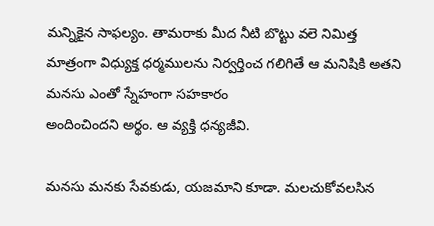మన్నికైన సాఫల్యం. తామరాకు మీద నీటి బొట్టు వలె నిమిత్త
మాత్రంగా విధ్యుక్త ధర్మములను నిర్వర్తించ గలిగితే ఆ మనిషికి అతని మనసు ఎంతో స్నేహంగా సహకారం
అందించిందని అర్థం. ఆ వ్యక్తి ధన్యజీవి.

మనసు మనకు సేవకుడు, యజమాని కూడా. మలచుకోవలసిన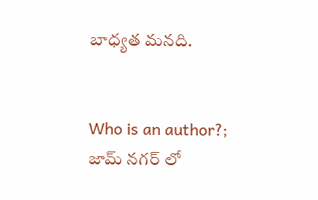బాధ్యత మనది.


Who is an author?; జామ్ నగర్ లో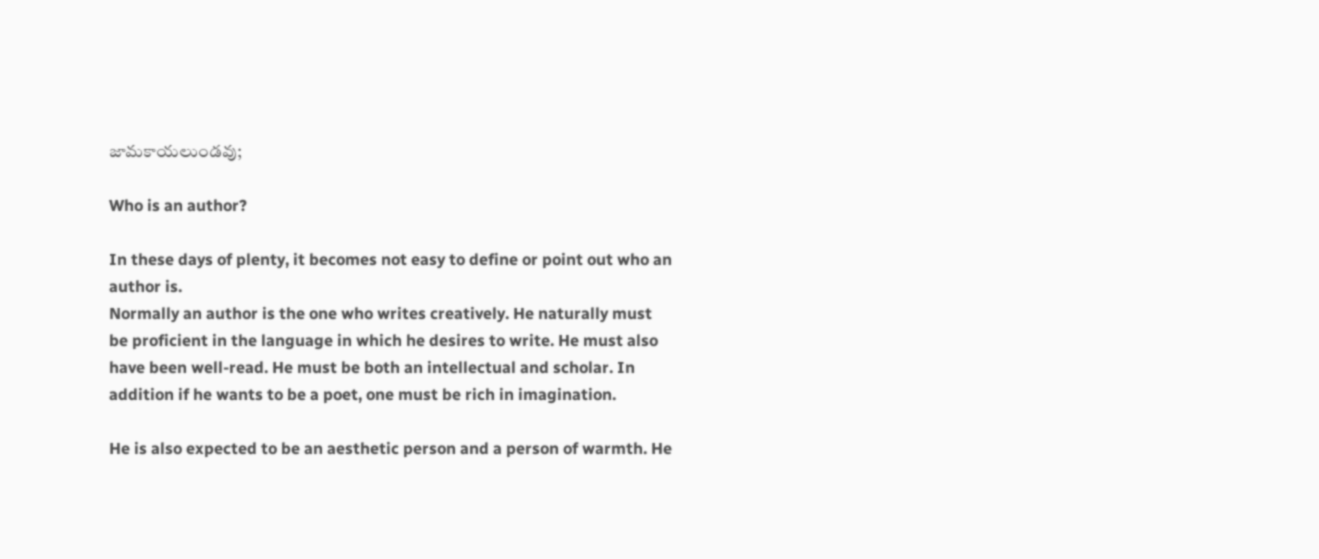జామకాయలుండవు;

Who is an author?

In these days of plenty, it becomes not easy to define or point out who an author is.
Normally an author is the one who writes creatively. He naturally must be proficient in the language in which he desires to write. He must also have been well-read. He must be both an intellectual and scholar. In addition if he wants to be a poet, one must be rich in imagination.

He is also expected to be an aesthetic person and a person of warmth. He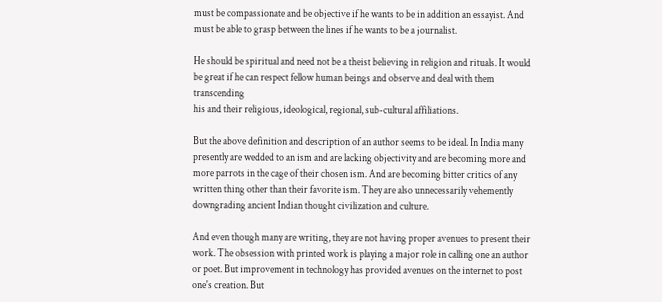must be compassionate and be objective if he wants to be in addition an essayist. And must be able to grasp between the lines if he wants to be a journalist.

He should be spiritual and need not be a theist believing in religion and rituals. It would be great if he can respect fellow human beings and observe and deal with them transcending
his and their religious, ideological, regional, sub-cultural affiliations.

But the above definition and description of an author seems to be ideal. In India many presently are wedded to an ism and are lacking objectivity and are becoming more and more parrots in the cage of their chosen ism. And are becoming bitter critics of any written thing other than their favorite ism. They are also unnecessarily vehemently downgrading ancient Indian thought civilization and culture.

And even though many are writing, they are not having proper avenues to present their work. The obsession with printed work is playing a major role in calling one an author or poet. But improvement in technology has provided avenues on the internet to post one's creation. But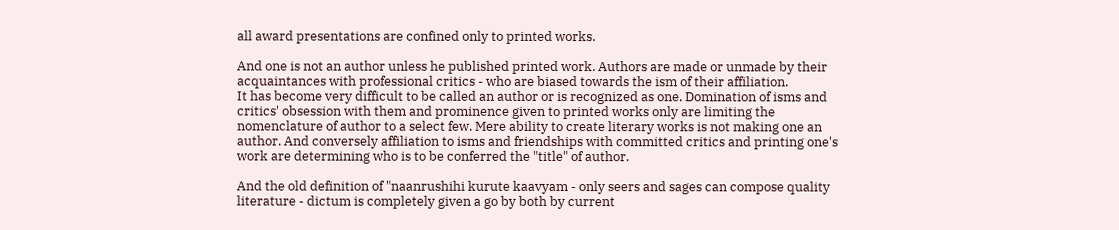all award presentations are confined only to printed works.

And one is not an author unless he published printed work. Authors are made or unmade by their acquaintances with professional critics - who are biased towards the ism of their affiliation.
It has become very difficult to be called an author or is recognized as one. Domination of isms and critics' obsession with them and prominence given to printed works only are limiting the nomenclature of author to a select few. Mere ability to create literary works is not making one an author. And conversely affiliation to isms and friendships with committed critics and printing one's work are determining who is to be conferred the "title" of author.

And the old definition of "naanrushihi kurute kaavyam - only seers and sages can compose quality literature - dictum is completely given a go by both by current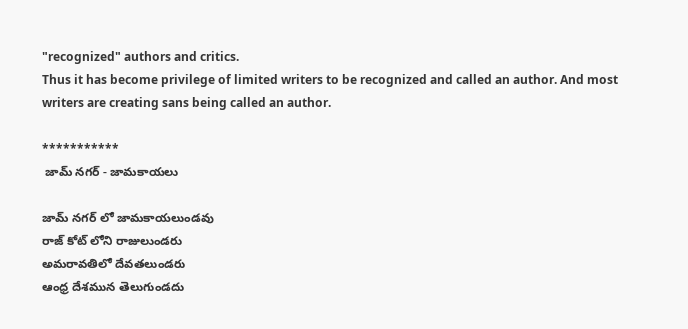"recognized" authors and critics.
Thus it has become privilege of limited writers to be recognized and called an author. And most writers are creating sans being called an author.

***********
 జామ్ నగర్ - జామకాయలు

జామ్ నగర్ లో జామకాయలుండవు
రాజ్ కోట్ లోని రాజులుండరు
అమరావతిలో దేవతలుండరు
ఆంధ్ర దేశమున తెలుగుండదు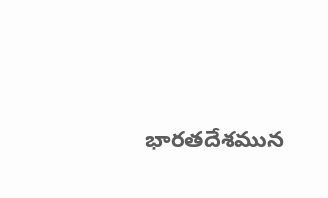భారతదేశమున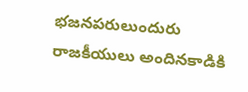భజనపరులుందురు
రాజకీయులు అందినకాడికి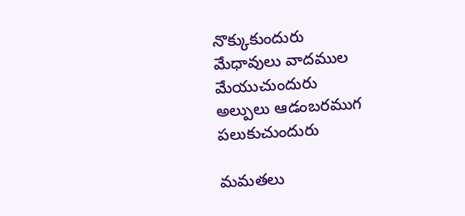నొక్కుకుందురు
మేధావులు వాదముల మేయుచుందురు
అల్పులు ఆడంబరముగ పలుకుచుందురు

మమతలు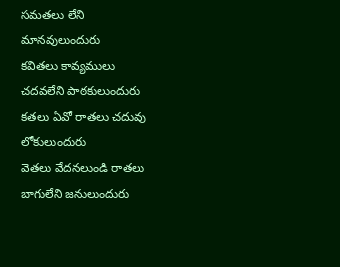సమతలు లేని మానవులుందురు
కవితలు కావ్యములు చదవలేని పాఠకులుందురు
కతలు ఏవో రాతలు చదువు లోకులుందురు
వెతలు వేదనలుండి రాతలు బాగులేని జనులుందురు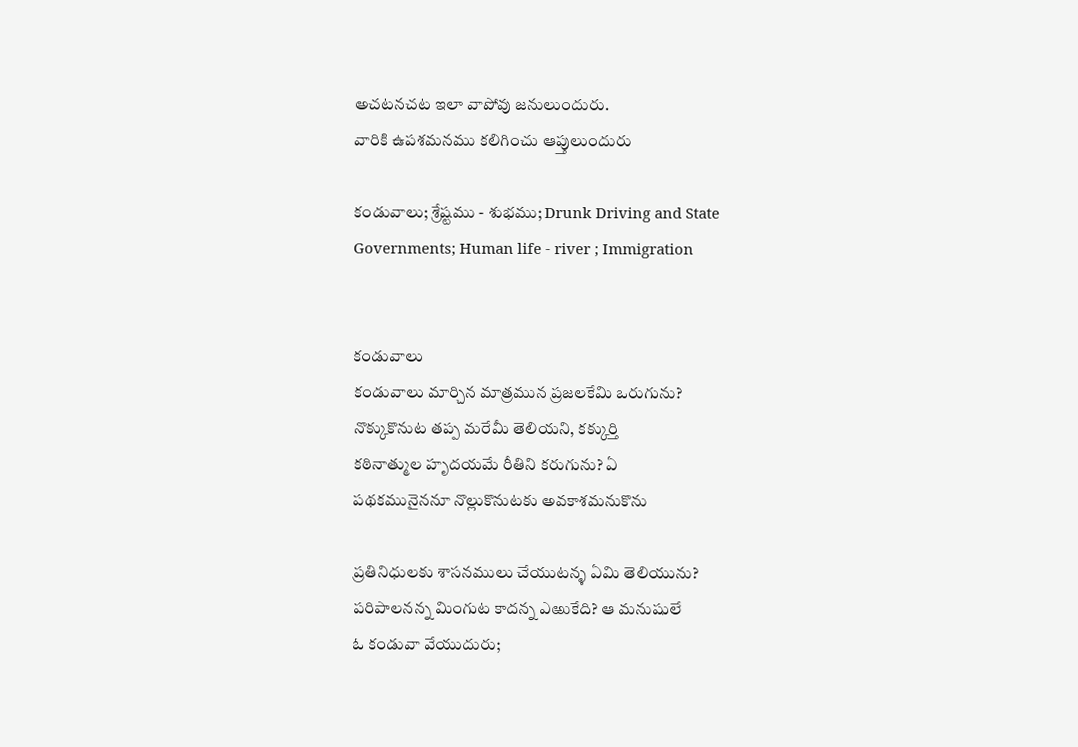అచటనచట ఇలా వాపోవు జనులుందురు.
వారికి ఉపశమనము కలిగించు ఆప్తులుందురు

కండువాలు; శ్రేష్టము - శుభము; Drunk Driving and State Governments; Human life - river ; Immigration


కండువాలు
కండువాలు మార్చిన మాత్రమున ప్రజలకేమి ఒరుగును?
నొక్కుకొనుట తప్ప మరేమీ తెలియని, కక్కుర్తి
కఠినాత్ముల హృదయమే రీతిని కరుగును? ఏ
పథకమునైననూ నొల్లుకొనుటకు అవకాశమనుకొను

ప్రతినిధులకు శాసనములు చేయుటన్ళ ఏమి తెలియును?
పరిపాలనన్న మింగుట కాదన్న ఎఱుకేది? ఆ మనుషులే
ఓ కండువా వేయుదురు;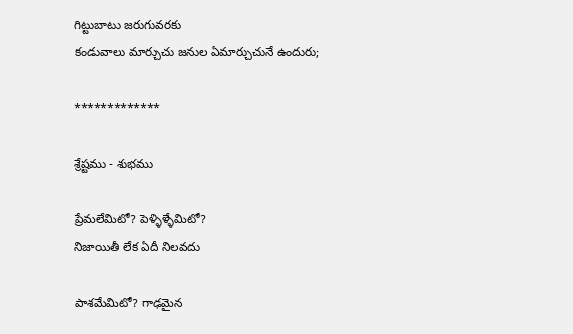గిట్టుబాటు జరుగువరకు
కండువాలు మార్చుచు జనుల ఏమార్చుచునే ఉందురు;

*************

శ్రేష్టము - శుభము

ప్రేమలేమిటో? పెళ్ళిళ్ళేమిటో?
నిజాయితీ లేక ఏదీ నిలవదు

పాశమేమిటో? గాఢమైన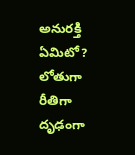అనురక్తి ఏమిటో?
లోతుగా రీతిగా దృఢంగా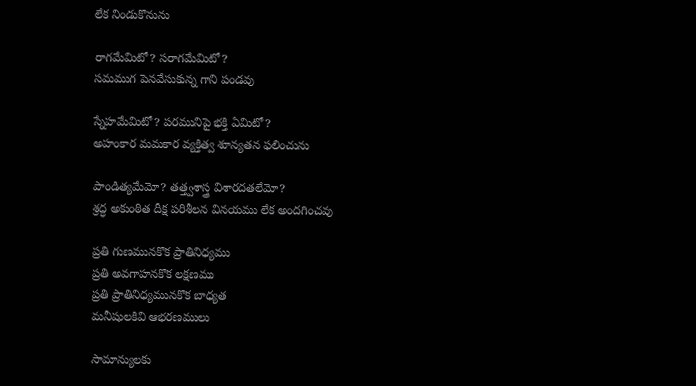లేక నిండుకొనును

రాగమేమిటో? సరాగమేమిటో?
సమముగ పెనవేసుకున్న గాని పండవు

స్నేహమేమిటో? పరమునిపై భక్తి ఏమిటో?
అహంకార మమకార వ్యక్తిత్వ శూన్యతన ఫలించును

పాండిత్యమేమో? తత్త్వశాస్త్ర విశారదతలేమో?
శ్రద్ధ అకుంఠిత దీక్ష పరిశీలన వినయము లేక అందగించవు

ప్రతి గుణమునకొక ప్రాతినిధ్యము
ప్రతి అవగాహనకొక లక్షణము
ప్రతి ప్రాతినిధ్యమునకొక బాధ్యత
మనీషులకివి ఆభరణములు

సామాన్యులకు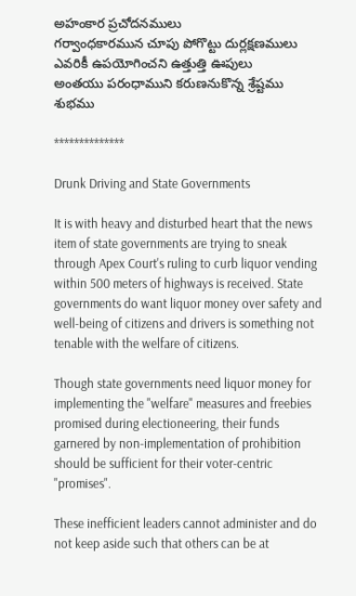అహంకార ప్రచోదనములు
గర్వాంధకారమున చూపు పోగొట్టు దుర్లక్షణములు
ఎవరికీ ఉపయోగించని ఉత్తుత్తి ఊపులు
అంతయు పరంధాముని కరుణనుకొన్న శ్రేష్టము శుభము

**************

Drunk Driving and State Governments

It is with heavy and disturbed heart that the news item of state governments are trying to sneak through Apex Court's ruling to curb liquor vending within 500 meters of highways is received. State governments do want liquor money over safety and well-being of citizens and drivers is something not tenable with the welfare of citizens.

Though state governments need liquor money for implementing the "welfare" measures and freebies promised during electioneering, their funds garnered by non-implementation of prohibition should be sufficient for their voter-centric "promises".

These inefficient leaders cannot administer and do not keep aside such that others can be at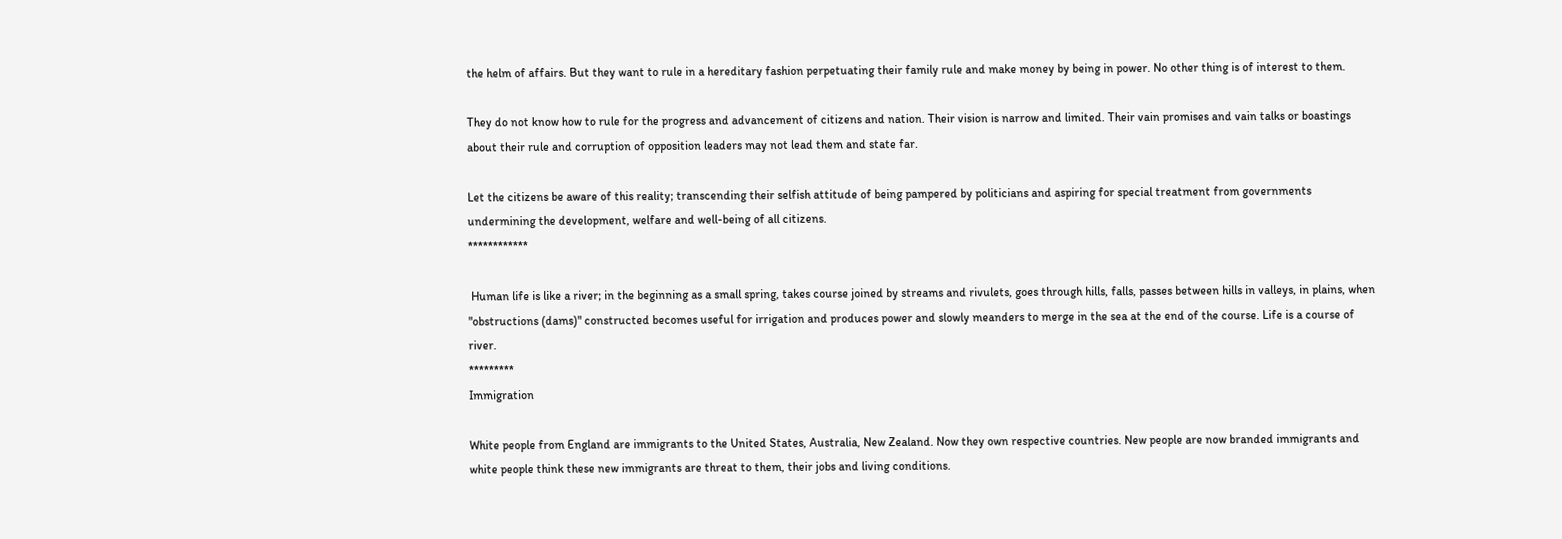the helm of affairs. But they want to rule in a hereditary fashion perpetuating their family rule and make money by being in power. No other thing is of interest to them.

They do not know how to rule for the progress and advancement of citizens and nation. Their vision is narrow and limited. Their vain promises and vain talks or boastings about their rule and corruption of opposition leaders may not lead them and state far.

Let the citizens be aware of this reality; transcending their selfish attitude of being pampered by politicians and aspiring for special treatment from governments undermining the development, welfare and well-being of all citizens.
************

 Human life is like a river; in the beginning as a small spring, takes course joined by streams and rivulets, goes through hills, falls, passes between hills in valleys, in plains, when "obstructions (dams)" constructed becomes useful for irrigation and produces power and slowly meanders to merge in the sea at the end of the course. Life is a course of river.
*********
Immigration

White people from England are immigrants to the United States, Australia, New Zealand. Now they own respective countries. New people are now branded immigrants and white people think these new immigrants are threat to them, their jobs and living conditions.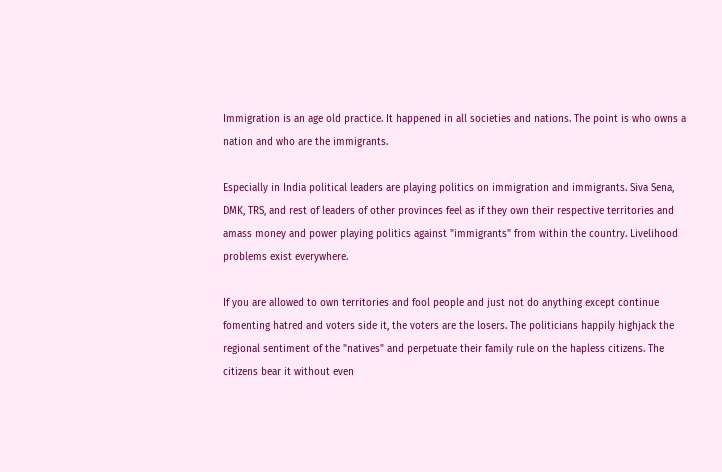Immigration is an age old practice. It happened in all societies and nations. The point is who owns a nation and who are the immigrants.

Especially in India political leaders are playing politics on immigration and immigrants. Siva Sena, DMK, TRS, and rest of leaders of other provinces feel as if they own their respective territories and amass money and power playing politics against "immigrants" from within the country. Livelihood problems exist everywhere.

If you are allowed to own territories and fool people and just not do anything except continue fomenting hatred and voters side it, the voters are the losers. The politicians happily highjack the regional sentiment of the "natives" and perpetuate their family rule on the hapless citizens. The citizens bear it without even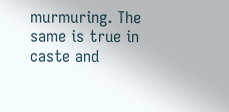murmuring. The same is true in caste and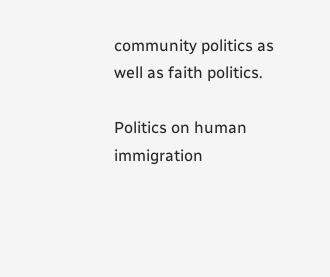community politics as well as faith politics.

Politics on human immigration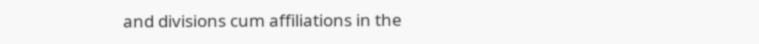and divisions cum affiliations in the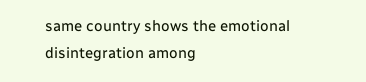same country shows the emotional disintegration among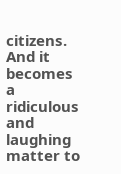citizens. And it becomes a ridiculous and laughing matter to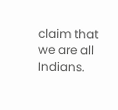claim that we are all Indians.